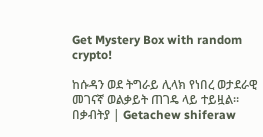Get Mystery Box with random crypto!

ከሱዳን ወደ ትግራይ ሊላክ የነበረ ወታደራዊ መገናኛ ወልቃይት ጠገዴ ላይ ተይዟል። በቃብትያ | Getachew shiferaw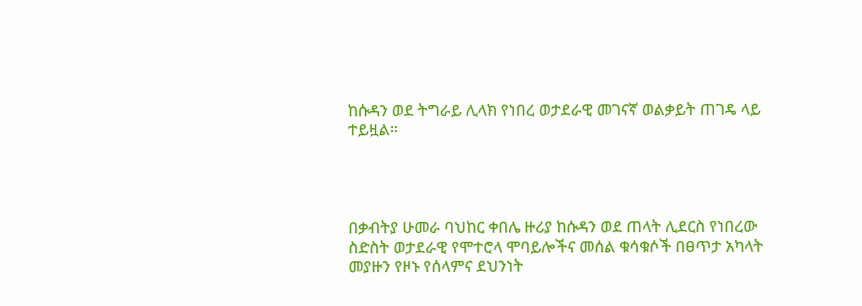ከሱዳን ወደ ትግራይ ሊላክ የነበረ ወታደራዊ መገናኛ ወልቃይት ጠገዴ ላይ ተይዟል።




በቃብትያ ሁመራ ባህከር ቀበሌ ዙሪያ ከሱዳን ወደ ጠላት ሊደርስ የነበረው ስድስት ወታደራዊ የሞተሮላ ሞባይሎችና መሰል ቁሳቁሶች በፀጥታ አካላት መያዙን የዞኑ የሰላምና ደህንነት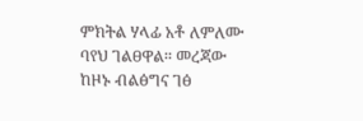ምክትል ሃላፊ አቶ ለምለሙ ባየህ ገልፀዋል። መረጃው ከዞኑ ብልፅግና ገፅ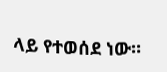ላይ የተወሰደ ነው።